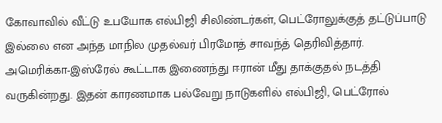கோவாவில் வீட்டு உபயோக எல்பிஜி சிலிண்டர்கள், பெட்ரோலுக்குத் தட்டுப்பாடு இல்லை என அந்த மாநில முதல்வர் பிரமோத் சாவந்த் தெரிவித்தார்.
அமெரிக்கா-இஸ்ரேல் கூட்டாக இணைந்து ஈரான் மீது தாக்குதல் நடத்தி வருகின்றது. இதன் காரணமாக பல்வேறு நாடுகளில் எல்பிஜி, பெட்ரோல்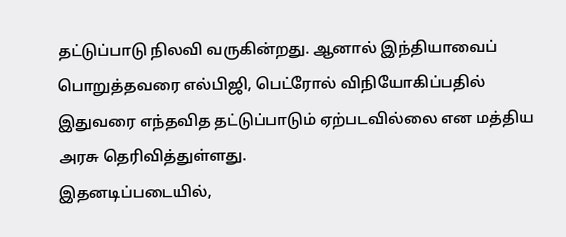தட்டுப்பாடு நிலவி வருகின்றது. ஆனால் இந்தியாவைப் பொறுத்தவரை எல்பிஜி, பெட்ரோல் விநியோகிப்பதில் இதுவரை எந்தவித தட்டுப்பாடும் ஏற்படவில்லை என மத்திய அரசு தெரிவித்துள்ளது.
இதனடிப்படையில்,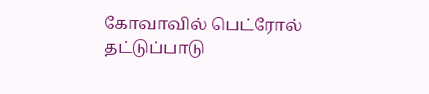கோவாவில் பெட்ரோல் தட்டுப்பாடு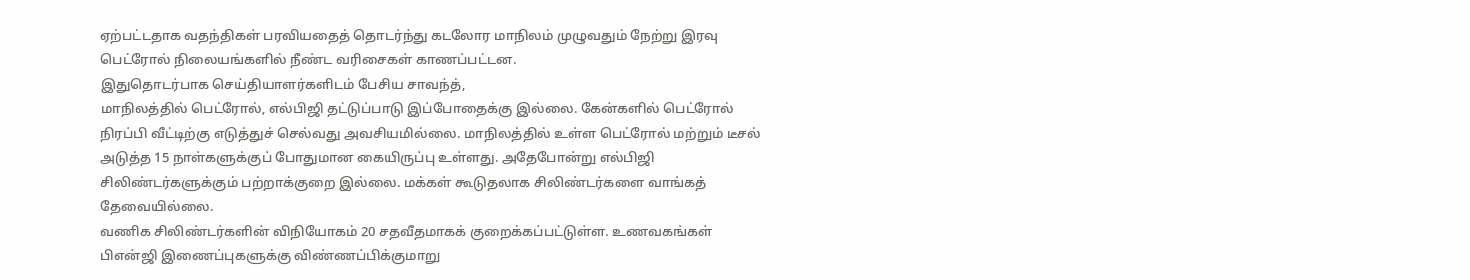ஏற்பட்டதாக வதந்திகள் பரவியதைத் தொடர்ந்து கடலோர மாநிலம் முழுவதும் நேற்று இரவு பெட்ரோல் நிலையங்களில் நீண்ட வரிசைகள் காணப்பட்டன.
இதுதொடர்பாக செய்தியாளர்களிடம் பேசிய சாவந்த்,
மாநிலத்தில் பெட்ரோல், எல்பிஜி தட்டுப்பாடு இப்போதைக்கு இல்லை. கேன்களில் பெட்ரோல் நிரப்பி வீட்டிற்கு எடுத்துச் செல்வது அவசியமில்லை. மாநிலத்தில் உள்ள பெட்ரோல் மற்றும் டீசல் அடுத்த 15 நாள்களுக்குப் போதுமான கையிருப்பு உள்ளது. அதேபோன்று எல்பிஜி சிலிண்டர்களுக்கும் பற்றாக்குறை இல்லை. மக்கள் கூடுதலாக சிலிண்டர்களை வாங்கத் தேவையில்லை.
வணிக சிலிண்டர்களின் விநியோகம் 20 சதவீதமாகக் குறைக்கப்பட்டுள்ள. உணவகங்கள் பிஎன்ஜி இணைப்புகளுக்கு விண்ணப்பிக்குமாறு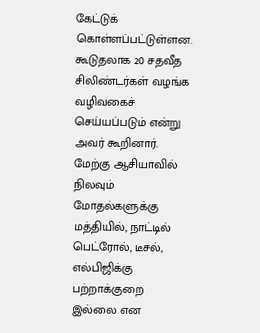கேட்டுக் கொள்ளப்பட்டுள்ளன. கூடுதலாக 20 சதவீத சிலிண்டர்கள் வழங்க வழிவகைச் செய்யப்படும் என்று அவர் கூறினார்.
மேற்கு ஆசியாவில் நிலவும் மோதல்களுக்கு மத்தியில், நாட்டில் பெட்ரோல், டீசல், எல்பிஜிக்கு பற்றாக்குறை இல்லை என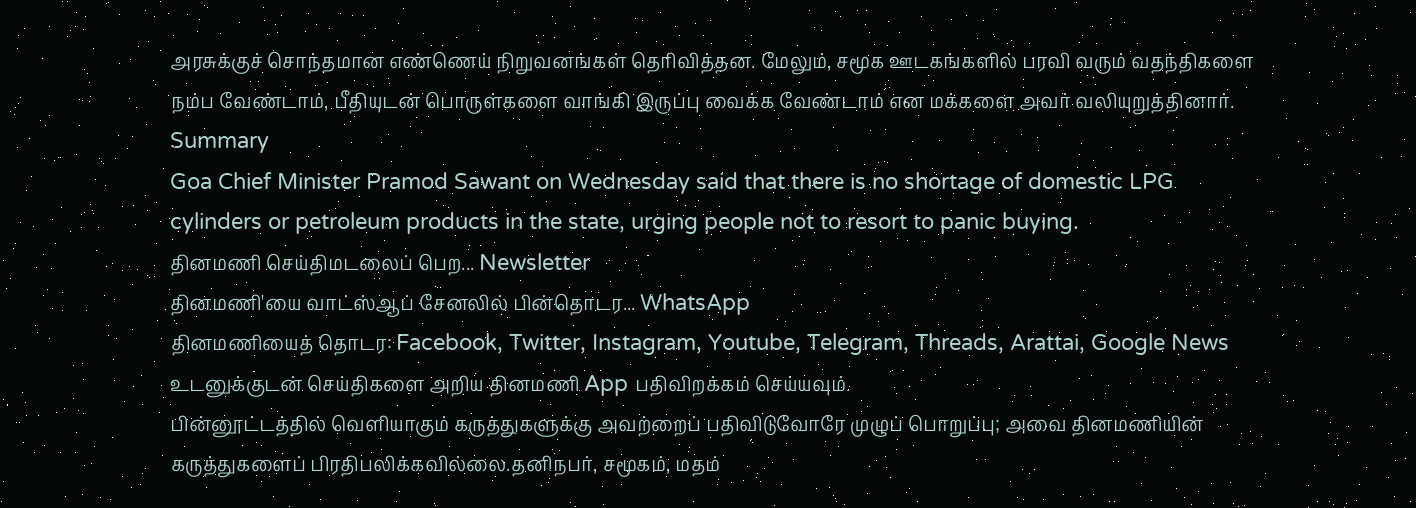அரசுக்குச் சொந்தமான எண்ணெய் நிறுவனங்கள் தெரிவித்தன. மேலும், சமூக ஊடகங்களில் பரவி வரும் வதந்திகளை நம்ப வேண்டாம், பீதியுடன் பொருள்களை வாங்கி இருப்பு வைக்க வேண்டாம் என மக்களை அவர் வலியுறுத்தினார்.
Summary
Goa Chief Minister Pramod Sawant on Wednesday said that there is no shortage of domestic LPG cylinders or petroleum products in the state, urging people not to resort to panic buying.
தினமணி செய்திமடலைப் பெற... Newsletter
தினமணி'யை வாட்ஸ்ஆப் சேனலில் பின்தொடர... WhatsApp
தினமணியைத் தொடர: Facebook, Twitter, Instagram, Youtube, Telegram, Threads, Arattai, Google News
உடனுக்குடன் செய்திகளை அறிய தினமணி App பதிவிறக்கம் செய்யவும்.
பின்னூட்டத்தில் வெளியாகும் கருத்துகளுக்கு அவற்றைப் பதிவிடுவோரே முழுப் பொறுப்பு; அவை தினமணியின் கருத்துகளைப் பிரதிபலிக்கவில்லை.தனிநபர், சமூகம், மதம்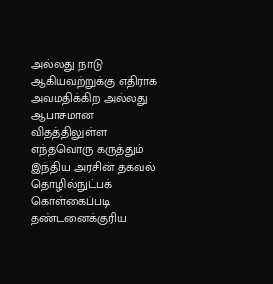அல்லது நாடு ஆகியவற்றுக்கு எதிராக அவமதிக்கிற அல்லது ஆபாசமான விதத்திலுள்ள எந்தவொரு கருத்தும் இந்திய அரசின் தகவல் தொழில்நுட்பக் கொள்கைப்படி தண்டனைக்குரிய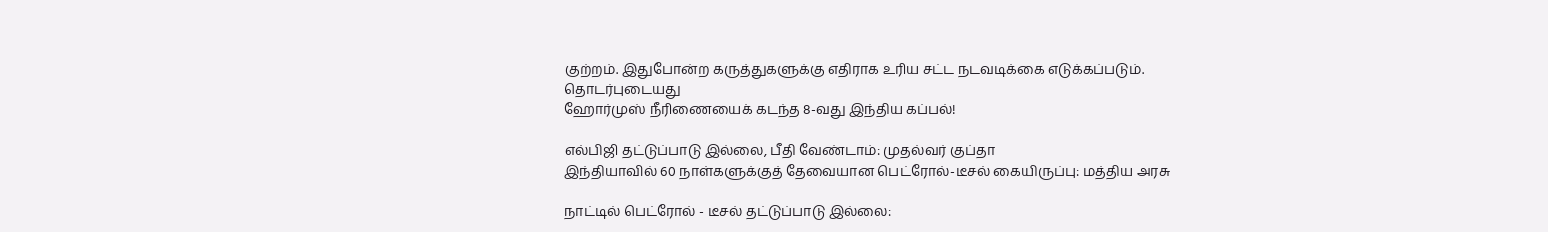குற்றம். இதுபோன்ற கருத்துகளுக்கு எதிராக உரிய சட்ட நடவடிக்கை எடுக்கப்படும்.
தொடர்புடையது
ஹோர்முஸ் நீரிணையைக் கடந்த 8-வது இந்திய கப்பல்!

எல்பிஜி தட்டுப்பாடு இல்லை, பீதி வேண்டாம்: முதல்வர் குப்தா
இந்தியாவில் 60 நாள்களுக்குத் தேவையான பெட்ரோல்-டீசல் கையிருப்பு: மத்திய அரசு

நாட்டில் பெட்ரோல் - டீசல் தட்டுப்பாடு இல்லை: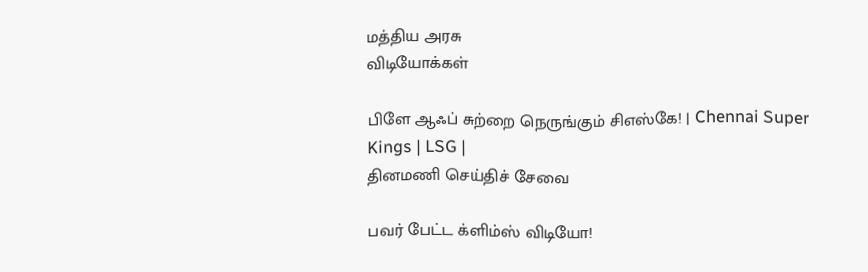மத்திய அரசு
விடியோக்கள்

பிளே ஆஃப் சுற்றை நெருங்கும் சிஎஸ்கே! | Chennai Super Kings | LSG |
தினமணி செய்திச் சேவை

பவர் பேட்ட க்ளிம்ஸ் விடியோ!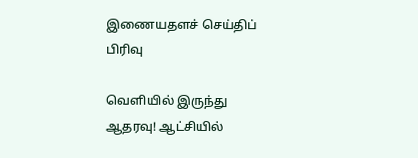இணையதளச் செய்திப் பிரிவு

வெளியில் இருந்து ஆதரவு! ஆட்சியில்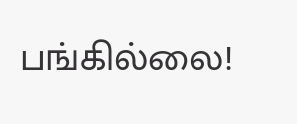பங்கில்லை!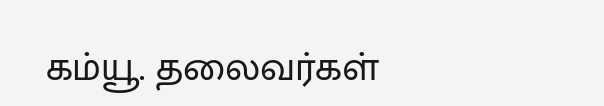கம்யூ. தலைவர்கள்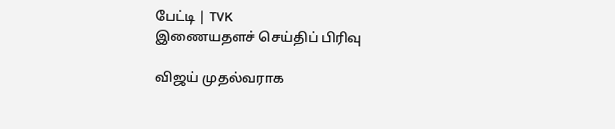பேட்டி | TVK
இணையதளச் செய்திப் பிரிவு

விஜய் முதல்வராக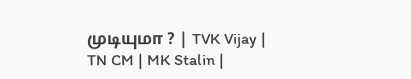முடியுமா ? | TVK Vijay | TN CM | MK Stalin |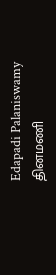Edapadi Palaniswamy
தினமணி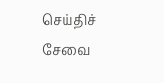செய்திச் சேவை